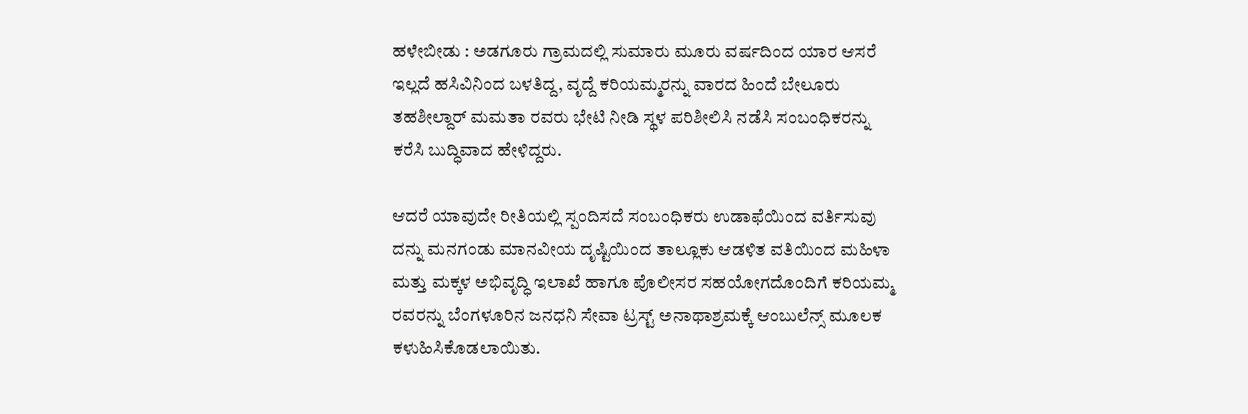ಹಳೇಬೀಡು : ಅಡಗೂರು ಗ್ರಾಮದಲ್ಲಿ ಸುಮಾರು ಮೂರು ವರ್ಷದಿಂದ ಯಾರ ಆಸರೆ ಇಲ್ಲದೆ ಹಸಿವಿನಿಂದ ಬಳತಿದ್ದ, ವೃದ್ದೆ ಕರಿಯಮ್ಮರನ್ನು ವಾರದ ಹಿಂದೆ ಬೇಲೂರು ತಹಶೀಲ್ದಾರ್ ಮಮತಾ ರವರು ಭೇಟಿ ನೀಡಿ ಸ್ಥಳ ಪರಿಶೀಲಿಸಿ ನಡೆಸಿ ಸಂಬಂಧಿಕರನ್ನು ಕರೆಸಿ ಬುದ್ಧಿವಾದ ಹೇಳಿದ್ದರು.

ಆದರೆ ಯಾವುದೇ ರೀತಿಯಲ್ಲಿ ಸ್ಪಂದಿಸದೆ ಸಂಬಂಧಿಕರು ಉಡಾಫೆಯಿಂದ ವರ್ತಿಸುವು ದನ್ನು ಮನಗಂಡು ಮಾನವೀಯ ದೃಷ್ಟಿಯಿಂದ ತಾಲ್ಲೂಕು ಆಡಳಿತ ವತಿಯಿಂದ ಮಹಿಳಾ ಮತ್ತು ಮಕ್ಕಳ ಅಭಿವೃದ್ಧಿ ಇಲಾಖೆ ಹಾಗೂ ಪೊಲೀಸರ ಸಹಯೋಗದೊಂದಿಗೆ ಕರಿಯಮ್ಮ ರವರನ್ನು ಬೆಂಗಳೂರಿನ ಜನಧನಿ ಸೇವಾ ಟ್ರಸ್ಟ್ ಅನಾಥಾಶ್ರಮಕ್ಕೆ ಆಂಬುಲೆನ್ಸ್ ಮೂಲಕ ಕಳುಹಿಸಿಕೊಡಲಾಯಿತು.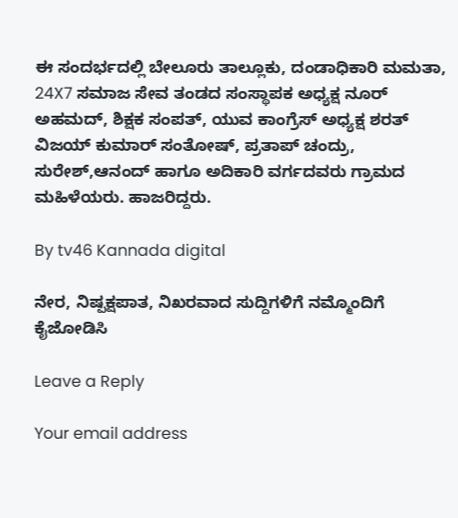ಈ ಸಂದರ್ಭದಲ್ಲಿ ಬೇಲೂರು ತಾಲ್ಲೂಕು, ದಂಡಾಧಿಕಾರಿ ಮಮತಾ, 24X7 ಸಮಾಜ ಸೇವ ತಂಡದ ಸಂಸ್ಥಾಪಕ ಅಧ್ಯಕ್ಷ ನೂರ್ ಅಹಮದ್, ಶಿಕ್ಷಕ ಸಂಪತ್, ಯುವ ಕಾಂಗ್ರೆಸ್ ಅಧ್ಯಕ್ಷ ಶರತ್ ವಿಜಯ್ ಕುಮಾರ್ ಸಂತೋಷ್, ಪ್ರತಾಪ್ ಚಂದ್ರು, ಸುರೇಶ್,ಆನಂದ್ ಹಾಗೂ ಅದಿಕಾರಿ ವರ್ಗದವರು ಗ್ರಾಮದ ಮಹಿಳೆಯರು. ಹಾಜರಿದ್ದರು.

By tv46 Kannada digital

ನೇರ, ನಿಷ್ಪಕ್ಷಪಾತ, ನಿಖರವಾದ ಸುದ್ದಿಗಳಿಗೆ ನಮ್ಮೊಂದಿಗೆ ಕೈಜೋಡಿಸಿ

Leave a Reply

Your email address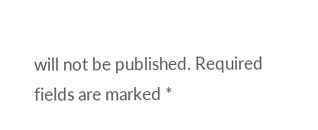will not be published. Required fields are marked *